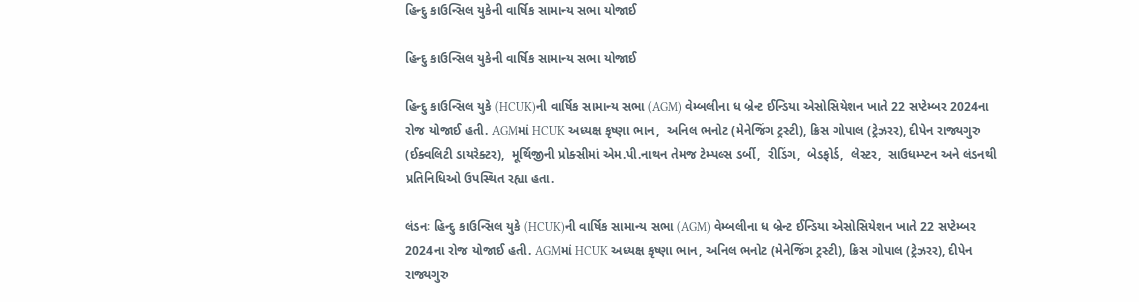હિન્દુ કાઉન્સિલ યુકેની વાર્ષિક સામાન્ય સભા યોજાઈ

હિન્દુ કાઉન્સિલ યુકેની વાર્ષિક સામાન્ય સભા યોજાઈ

હિન્દુ કાઉન્સિલ યુકે (HCUK)ની વાર્ષિક સામાન્ય સભા (AGM) વેમ્બલીના ધ બ્રેન્ટ ઈન્ડિયા એસોસિયેશન ખાતે 22 સપ્ટેમ્બર 2024ના રોજ યોજાઈ હતી. AGMમાં HCUK અધ્યક્ષ કૃષ્ણા ભાન,  અનિલ ભનોટ (મેનેજિંગ ટ્રસ્ટી), ક્રિસ ગોપાલ (ટ્રેઝરર), દીપેન રાજ્યગુરુ (ઈક્વલિટી ડાયરેક્ટર),  મૂર્થિજીની પ્રોક્સીમાં એમ.પી.નાથન તેમજ ટેમ્પલ્સ ડર્બી,  રીડિંગ,  બેડફોર્ડ,  લેસ્ટર,  સાઉધમ્પ્ટન અને લંડનથી પ્રતિનિધિઓ ઉપસ્થિત રહ્યા હતા.

લંડનઃ હિન્દુ કાઉન્સિલ યુકે (HCUK)ની વાર્ષિક સામાન્ય સભા (AGM) વેમ્બલીના ધ બ્રેન્ટ ઈન્ડિયા એસોસિયેશન ખાતે 22 સપ્ટેમ્બર 2024ના રોજ યોજાઈ હતી. AGMમાં HCUK અધ્યક્ષ કૃષ્ણા ભાન, અનિલ ભનોટ (મેનેજિંગ ટ્રસ્ટી), ક્રિસ ગોપાલ (ટ્રેઝરર), દીપેન રાજ્યગુરુ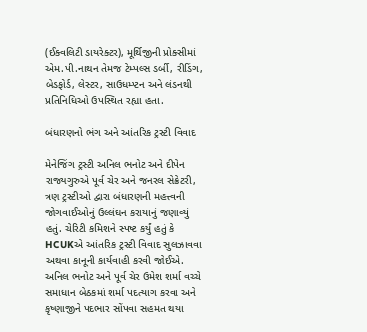(ઈક્વલિટી ડાયરેક્ટર), મૂર્થિજીની પ્રોક્સીમાં એમ.પી.નાથન તેમજ ટેમ્પલ્સ ડર્બી, રીડિંગ, બેડફોર્ડ, લેસ્ટર, સાઉધમ્પ્ટન અને લંડનથી પ્રતિનિધિઓ ઉપસ્થિત રહ્યા હતા.

બંધારણનો ભંગ અને આંતરિક ટ્રસ્ટી વિવાદ

મેનેજિંગ ટ્રસ્ટી અનિલ ભનોટ અને દીપેન રાજ્યગુરુએ પૂર્વ ચેર અને જનરલ સેક્રેટરી, ત્રણ ટ્રસ્ટીઓ દ્વારા બંધારણની મહત્ત્વની જોગવાઈઓનું ઉલ્લંઘન કરાયાનું જણાવ્યું હતું. ચેરિટી કમિશને સ્પષ્ટ કર્યું હતું કે HCUKએ આંતરિક ટ્રસ્ટી વિવાદ સુલઝાવવા અથવા કાનૂની કાર્યવાહી કરવી જોઈએ. અનિલ ભનોટ અને પૂર્વ ચેર ઉમેશ શર્મા વચ્ચે સમાધાન બેઠકમાં શર્મા પદત્યાગ કરવા અને કૃષ્ણાજીને પદભાર સોંપવા સહમત થયા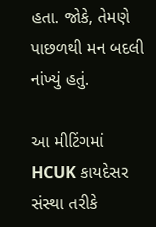હતા. જોકે, તેમણે પાછળથી મન બદલી નાંખ્યું હતું.

આ મીટિંગમાં HCUK કાયદેસર સંસ્થા તરીકે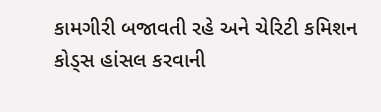કામગીરી બજાવતી રહે અને ચેરિટી કમિશન કોડ્સ હાંસલ કરવાની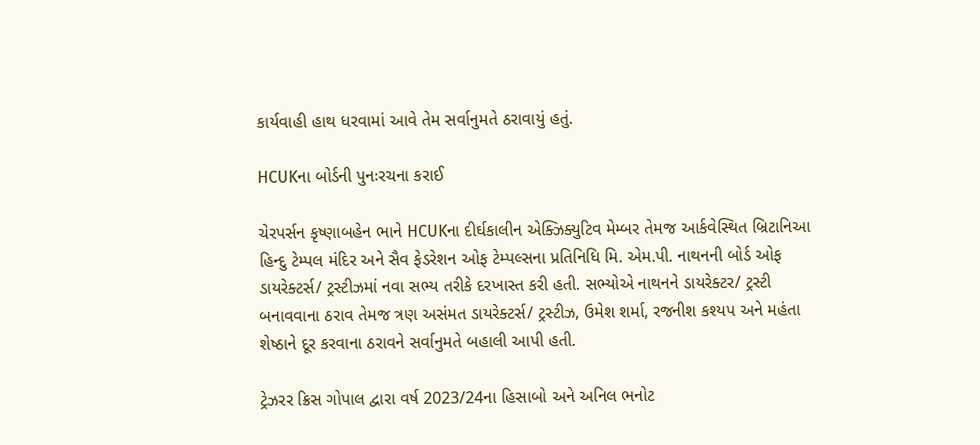કાર્યવાહી હાથ ધરવામાં આવે તેમ સર્વાનુમતે ઠરાવાયું હતું.

HCUKના બોર્ડની પુનઃરચના કરાઈ

ચેરપર્સન કૃષ્ણાબહેન ભાને HCUKના દીર્ઘકાલીન એક્ઝિક્યુટિવ મેમ્બર તેમજ આર્કવેસ્થિત બ્રિટાનિઆ હિન્દુ ટેમ્પલ મંદિર અને સૈવ ફેડરેશન ઓફ ટેમ્પલ્સના પ્રતિનિધિ મિ. એમ.પી. નાથનની બોર્ડ ઓફ ડાયરેક્ટર્સ/ ટ્રસ્ટીઝમાં નવા સભ્ય તરીકે દરખાસ્ત કરી હતી. સભ્યોએ નાથનને ડાયરેક્ટર/ ટ્રસ્ટી બનાવવાના ઠરાવ તેમજ ત્રણ અસંમત ડાયરેક્ટર્સ/ ટ્રસ્ટીઝ, ઉમેશ શર્મા, રજનીશ કશ્યપ અને મહંતા શેષ્ઠાને દૂર કરવાના ઠરાવને સર્વાનુમતે બહાલી આપી હતી.

ટ્રેઝરર ક્રિસ ગોપાલ દ્વારા વર્ષ 2023/24ના હિસાબો અને અનિલ ભનોટ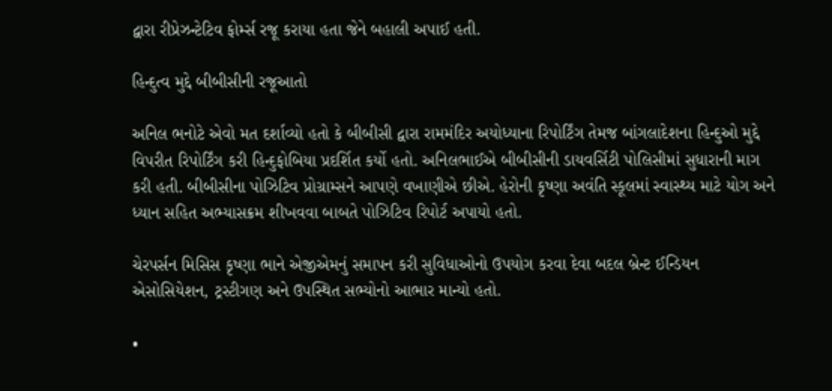દ્વારા રીપ્રેઝન્ટેટિવ ફોર્મ્સ રજૂ કરાયા હતા જેને બહાલી અપાઈ હતી.

હિન્દુત્વ મુદ્દે બીબીસીની રજૂઆતો

અનિલ ભનોટે એવો મત દર્શાવ્યો હતો કે બીબીસી દ્વારા રામમંદિર અયોધ્યાના રિપોર્ટિંગ તેમજ બાંગલાદેશના હિન્દુઓ મુદ્દે વિપરીત રિપોર્ટિંગ કરી હિન્દુફોબિયા પ્રદર્શિત કર્યો હતો. અનિલભાઈએ બીબીસીની ડાયવર્સિટી પોલિસીમાં સુધારાની માગ કરી હતી. બીબીસીના પોઝિટિવ પ્રોગ્રામ્સને આપણે વખાણીએ છીએ. હેરોની કૃષ્ણા અવંતિ સ્કૂલમાં સ્વાસ્થ્ય માટે યોગ અને ધ્યાન સહિત અભ્યાસક્રમ શીખવવા બાબતે પોઝિટિવ રિપોર્ટ અપાયો હતો.

ચેરપર્સન મિસિસ કૃષ્ણા ભાને એજીએમનું સમાપન કરી સુવિધાઓનો ઉપયોગ કરવા દેવા બદલ બ્રેન્ટ ઈન્ડિયન એસોસિયેશન, ટ્રસ્ટીગણ અને ઉપસ્થિત સભ્યોનો આભાર માન્યો હતો.

•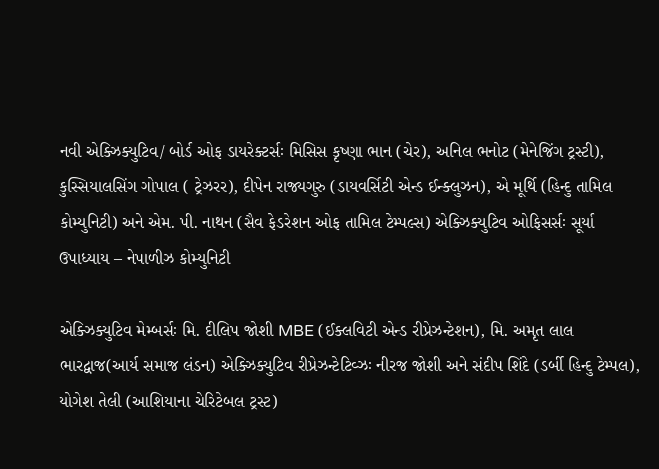નવી એક્ઝિક્યુટિવ/ બોર્ડ ઓફ ડાયરેક્ટર્સઃ મિસિસ કૃષ્ણા ભાન (ચેર), અનિલ ભનોટ (મેનેજિંગ ટ્રસ્ટી), કુસ્સિયાલસિંગ ગોપાલ ( ટ્રેઝરર), દીપેન રાજ્યગુરુ (ડાયવર્સિટી એન્ડ ઈન્ક્લુઝન), એ મૂર્થિ (હિન્દુ તામિલ કોમ્યુનિટી) અને એમ. પી. નાથન (સૈવ ફેડરેશન ઓફ તામિલ ટેમ્પલ્સ) એક્ઝિક્યુટિવ ઓફિસર્સઃ સૂર્યા ઉપાધ્યાય – નેપાળીઝ કોમ્યુનિટી

એક્ઝિક્યુટિવ મેમ્બર્સઃ મિ. દીલિપ જોશી MBE (ઈક્લવિટી એન્ડ રીપ્રેઝન્ટેશન), મિ. અમૃત લાલ ભારદ્વાજ(આર્ય સમાજ લંડન) એક્ઝિક્યુટિવ રીપ્રેઝન્ટેટિવ્ઝઃ નીરજ જોશી અને સંદીપ શિંદે (ડર્બી હિન્દુ ટેમ્પલ), યોગેશ તેલી (આશિયાના ચેરિટેબલ ટ્રસ્ટ)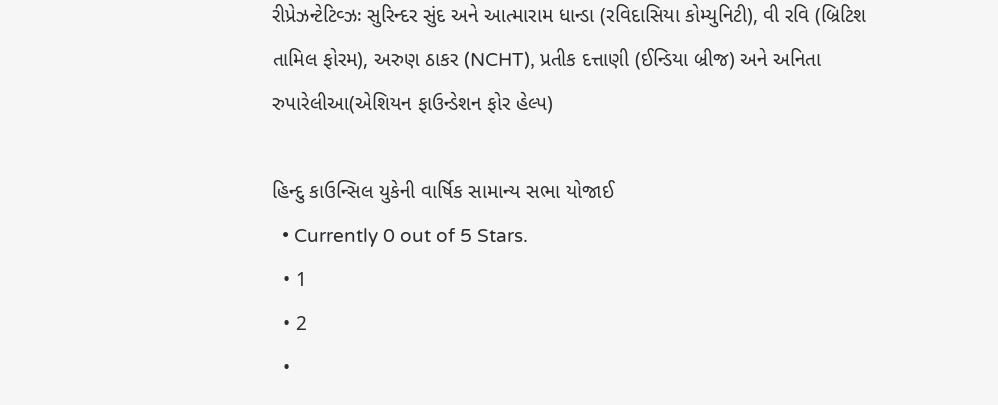રીપ્રેઝન્ટેટિવ્ઝઃ સુરિન્દર સુંદ અને આત્મારામ ધાન્ડા (રવિદાસિયા કોમ્યુનિટી), વી રવિ (બ્રિટિશ તામિલ ફોરમ), અરુણ ઠાકર (NCHT), પ્રતીક દત્તાણી (ઈન્ડિયા બ્રીજ) અને અનિતા રુપારેલીઆ(એશિયન ફાઉન્ડેશન ફોર હેલ્પ)

હિન્દુ કાઉન્સિલ યુકેની વાર્ષિક સામાન્ય સભા યોજાઈ
  • Currently 0 out of 5 Stars.
  • 1
  • 2
  •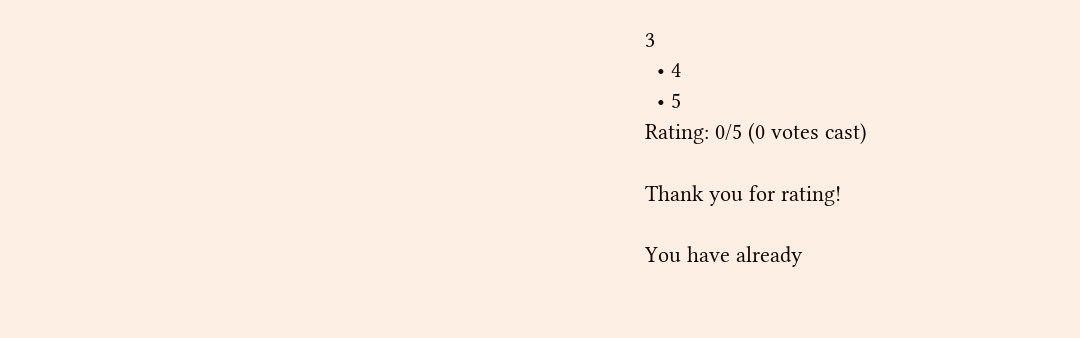3
  • 4
  • 5
Rating: 0/5 (0 votes cast)

Thank you for rating!

You have already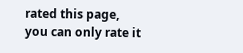rated this page, you can only rate it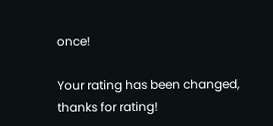once!

Your rating has been changed, thanks for rating!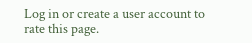Log in or create a user account to rate this page.